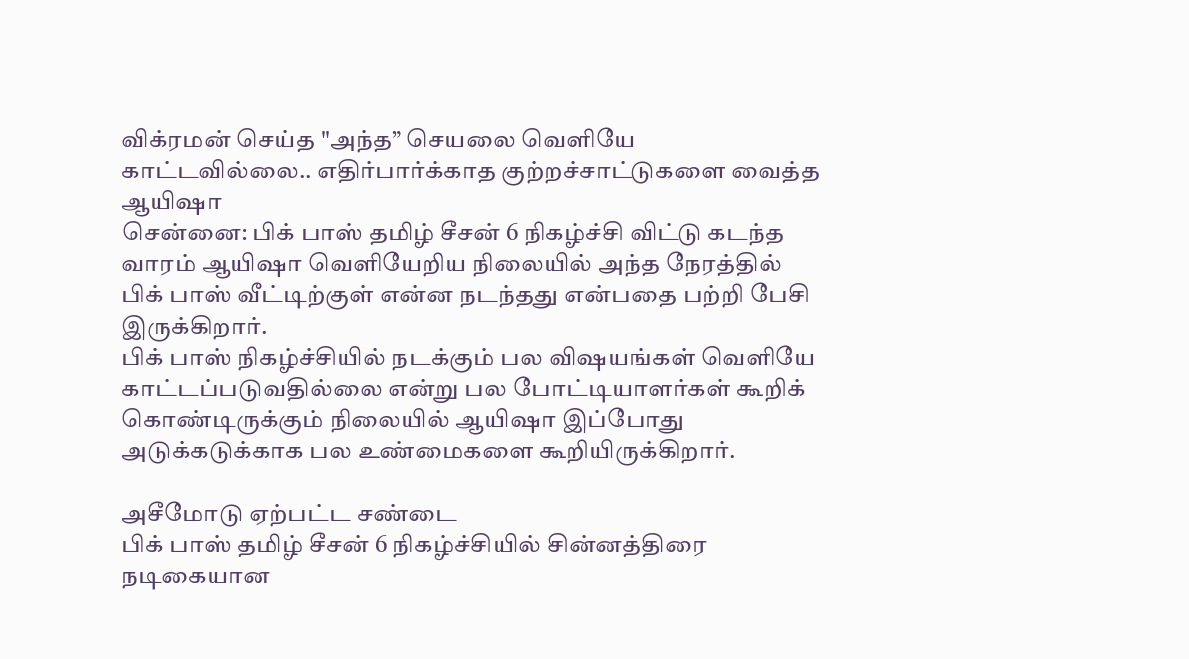விக்ரமன் செய்த "அந்த” செயலை வெளியே காட்டவில்லை.. எதிர்பார்க்காத குற்றச்சாட்டுகளை வைத்த ஆயிஷா
சென்னை: பிக் பாஸ் தமிழ் சீசன் 6 நிகழ்ச்சி விட்டு கடந்த வாரம் ஆயிஷா வெளியேறிய நிலையில் அந்த நேரத்தில் பிக் பாஸ் வீட்டிற்குள் என்ன நடந்தது என்பதை பற்றி பேசி இருக்கிறார்.
பிக் பாஸ் நிகழ்ச்சியில் நடக்கும் பல விஷயங்கள் வெளியே காட்டப்படுவதில்லை என்று பல போட்டியாளர்கள் கூறிக் கொண்டிருக்கும் நிலையில் ஆயிஷா இப்போது அடுக்கடுக்காக பல உண்மைகளை கூறியிருக்கிறார்.

அசீமோடு ஏற்பட்ட சண்டை
பிக் பாஸ் தமிழ் சீசன் 6 நிகழ்ச்சியில் சின்னத்திரை நடிகையான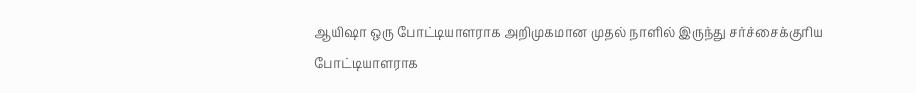ஆயிஷா ஒரு போட்டியாளராக அறிமுகமான முதல் நாளில் இருந்து சர்ச்சைக்குரிய போட்டியாளராக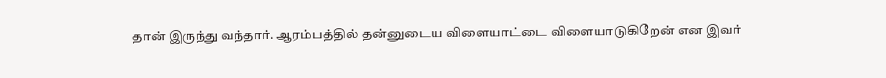தான் இருந்து வந்தார். ஆரம்பத்தில் தன்னுடைய விளையாட்டை விளையாடுகிறேன் என இவர்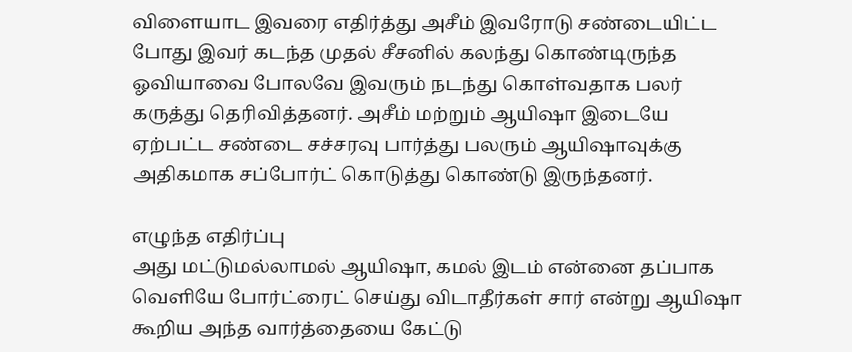விளையாட இவரை எதிர்த்து அசீம் இவரோடு சண்டையிட்ட போது இவர் கடந்த முதல் சீசனில் கலந்து கொண்டிருந்த ஓவியாவை போலவே இவரும் நடந்து கொள்வதாக பலர் கருத்து தெரிவித்தனர். அசீம் மற்றும் ஆயிஷா இடையே ஏற்பட்ட சண்டை சச்சரவு பார்த்து பலரும் ஆயிஷாவுக்கு அதிகமாக சப்போர்ட் கொடுத்து கொண்டு இருந்தனர்.

எழுந்த எதிர்ப்பு
அது மட்டுமல்லாமல் ஆயிஷா, கமல் இடம் என்னை தப்பாக வெளியே போர்ட்ரைட் செய்து விடாதீர்கள் சார் என்று ஆயிஷா கூறிய அந்த வார்த்தையை கேட்டு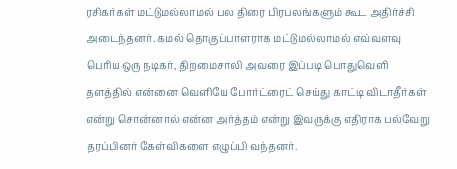ரசிகர்கள் மட்டுமல்லாமல் பல திரை பிரபலங்களும் கூட அதிர்ச்சி அடைந்தனர். கமல் தொகுப்பாளராக மட்டுமல்லாமல் எவ்வளவு பெரிய ஒரு நடிகர், திறமைசாலி அவரை இப்படி பொதுவெளி தளத்தில் என்னை வெளியே போர்ட்ரைட் செய்து காட்டி விடாதீர்கள் என்று சொன்னால் என்ன அர்த்தம் என்று இவருக்கு எதிராக பல்வேறு தரப்பினர் கேள்விகளை எழுப்பி வந்தனர்.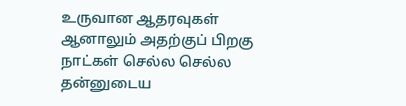உருவான ஆதரவுகள்
ஆனாலும் அதற்குப் பிறகு நாட்கள் செல்ல செல்ல தன்னுடைய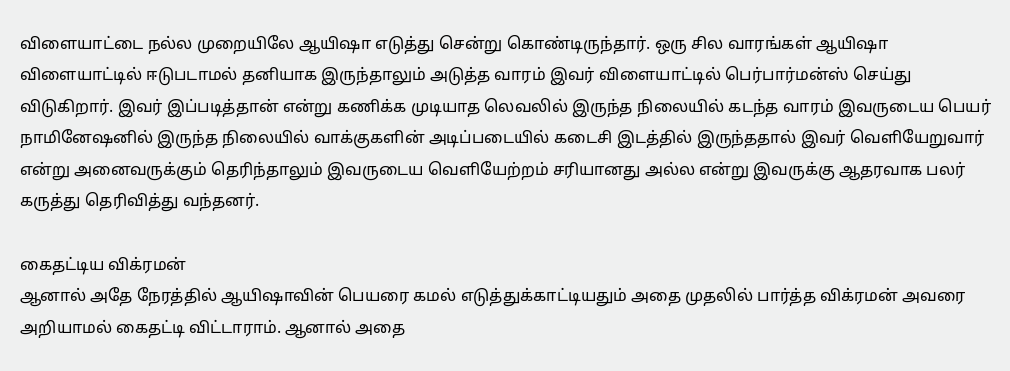விளையாட்டை நல்ல முறையிலே ஆயிஷா எடுத்து சென்று கொண்டிருந்தார். ஒரு சில வாரங்கள் ஆயிஷா விளையாட்டில் ஈடுபடாமல் தனியாக இருந்தாலும் அடுத்த வாரம் இவர் விளையாட்டில் பெர்பார்மன்ஸ் செய்து விடுகிறார். இவர் இப்படித்தான் என்று கணிக்க முடியாத லெவலில் இருந்த நிலையில் கடந்த வாரம் இவருடைய பெயர் நாமினேஷனில் இருந்த நிலையில் வாக்குகளின் அடிப்படையில் கடைசி இடத்தில் இருந்ததால் இவர் வெளியேறுவார் என்று அனைவருக்கும் தெரிந்தாலும் இவருடைய வெளியேற்றம் சரியானது அல்ல என்று இவருக்கு ஆதரவாக பலர் கருத்து தெரிவித்து வந்தனர்.

கைதட்டிய விக்ரமன்
ஆனால் அதே நேரத்தில் ஆயிஷாவின் பெயரை கமல் எடுத்துக்காட்டியதும் அதை முதலில் பார்த்த விக்ரமன் அவரை அறியாமல் கைதட்டி விட்டாராம். ஆனால் அதை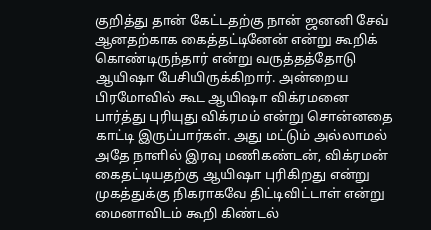குறித்து தான் கேட்டதற்கு நான் ஜனனி சேவ் ஆனதற்காக கைத்தட்டினேன் என்று கூறிக் கொண்டிருந்தார் என்று வருத்தத்தோடு ஆயிஷா பேசியிருக்கிறார். அன்றைய பிரமோவில் கூட ஆயிஷா விக்ரமனை பார்த்து புரியுது விக்ரமம் என்று சொன்னதை காட்டி இருப்பார்கள். அது மட்டும் அல்லாமல் அதே நாளில் இரவு மணிகண்டன், விக்ரமன் கைதட்டியதற்கு ஆயிஷா புரிகிறது என்று முகத்துக்கு நிகராகவே திட்டிவிட்டாள் என்று மைனாவிடம் கூறி கிண்டல்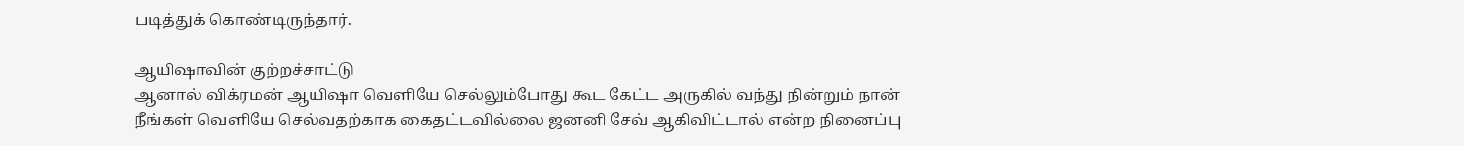படித்துக் கொண்டிருந்தார்.

ஆயிஷாவின் குற்றச்சாட்டு
ஆனால் விக்ரமன் ஆயிஷா வெளியே செல்லும்போது கூட கேட்ட அருகில் வந்து நின்றும் நான் நீங்கள் வெளியே செல்வதற்காக கைதட்டவில்லை ஜனனி சேவ் ஆகிவிட்டால் என்ற நினைப்பு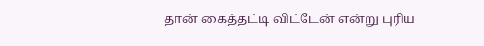தான் கைத்தட்டி விட்டேன் என்று புரிய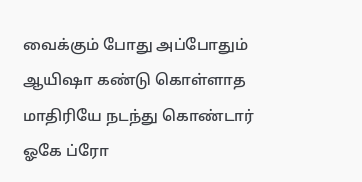வைக்கும் போது அப்போதும் ஆயிஷா கண்டு கொள்ளாத மாதிரியே நடந்து கொண்டார் ஓகே ப்ரோ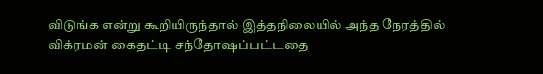விடுங்க என்று கூறியிருந்தால் இத்தநிலையில் அந்த நேரத்தில் விக்ரமன் கைதட்டி சந்தோஷப்பட்டதை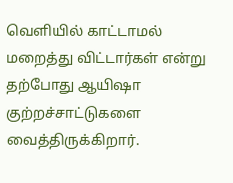வெளியில் காட்டாமல் மறைத்து விட்டார்கள் என்று தற்போது ஆயிஷா குற்றச்சாட்டுகளை வைத்திருக்கிறார்.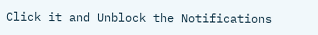Click it and Unblock the Notifications